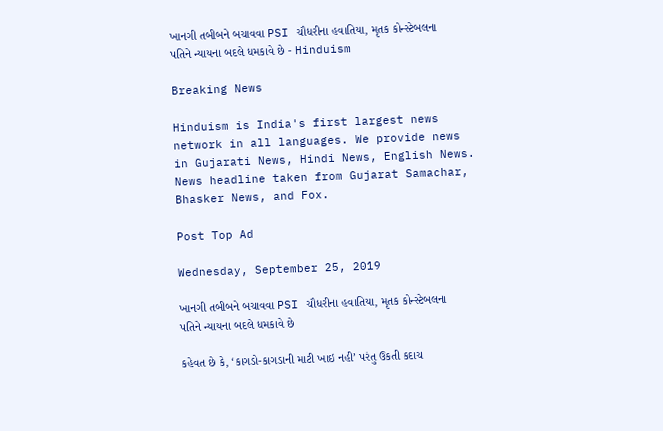ખાનગી તબીબને બચાવવા PSI ચૌધરીના હવાતિયા, મૃતક કોન્સ્ટેબલના પતિને ન્યાયના બદલે ધમકાવે છે - Hinduism

Breaking News

Hinduism is India's first largest news network in all languages. We provide news in Gujarati News, Hindi News, English News. News headline taken from Gujarat Samachar, Bhasker News, and Fox.

Post Top Ad

Wednesday, September 25, 2019

ખાનગી તબીબને બચાવવા PSI ચૌધરીના હવાતિયા, મૃતક કોન્સ્ટેબલના પતિને ન્યાયના બદલે ધમકાવે છે

કહેવત છે કે, ‘કાગડો-કાગડાની માટી ખાઇ નહી’ પરંતુ ઉકતી કદાચ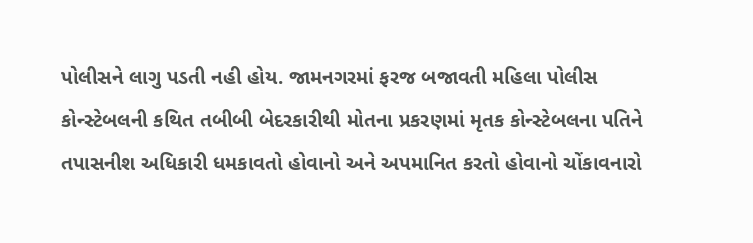પોલીસને લાગુ પડતી નહી હોય. જામનગરમાં ફરજ બજાવતી મહિલા પોલીસ કોન્સ્ટેબલની કથિત તબીબી બેદરકારીથી મોતના પ્રકરણમાં મૃતક કોન્સ્ટેબલના પતિને તપાસનીશ અધિકારી ધમકાવતો હોવાનો અને અપમાનિત કરતો હોવાનો ચોંકાવનારો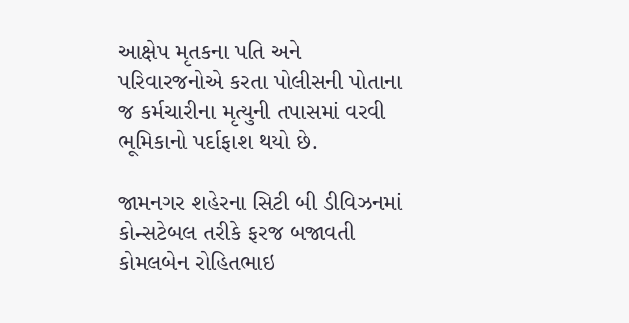આક્ષેપ મૃતકના પતિ અને પરિવારજનોએ કરતા પોલીસની પોતાના જ કર્મચારીના મૃત્યુની તપાસમાં વરવી ભૂમિકાનો પર્દાફાશ થયો છે.

જામનગર શહેરના સિટી બી ડીવિઝનમાં કોન્સટેબલ તરીકે ફરજ બજાવતી કોમલબેન રોહિતભાઇ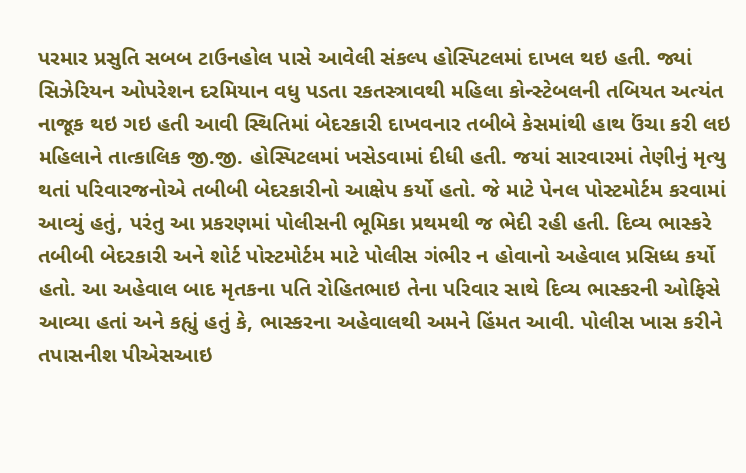પરમાર પ્રસુતિ સબબ ટાઉનહોલ પાસે આવેલી સંકલ્પ હોસ્પિટલમાં દાખલ થઇ હતી. જ્યાં સિઝેરિયન ઓપરેશન દરમિયાન વધુ પડતા રકતસ્ત્રાવથી મહિલા કોન્સ્ટેબલની તબિયત અત્યંત નાજૂક થઇ ગઇ હતી આવી સ્થિતિમાં બેદરકારી દાખવનાર તબીબે કેસમાંથી હાથ ઉંચા કરી લઇ મહિલાને તાત્કાલિક જી.જી. હોસ્પિટલમાં ખસેડવામાં દીધી હતી. જયાં સારવારમાં તેણીનું મૃત્યુ થતાં પરિવારજનોએ તબીબી બેદરકારીનો આક્ષેપ કર્યો હતો. જે માટે પેનલ પોસ્ટમોર્ટમ કરવામાં આવ્યું હતું, પરંતુ આ પ્રકરણમાં પોલીસની ભૂમિકા પ્રથમથી જ ભેદી રહી હતી. દિવ્ય ભાસ્કરે તબીબી બેદરકારી અને શોર્ટ પોસ્ટમોર્ટમ માટે પોલીસ ગંભીર ન હોવાનો અહેવાલ પ્રસિધ્ધ કર્યો હતો. આ અહેવાલ બાદ મૃતકના પતિ રોહિતભાઇ તેના પરિવાર સાથે દિવ્ય ભાસ્કરની ઓફિસે આવ્યા હતાં અને કહ્યું હતું કે, ભાસ્કરના અહેવાલથી અમને હિંમત આવી. પોલીસ ખાસ કરીને તપાસનીશ પીએસઆઇ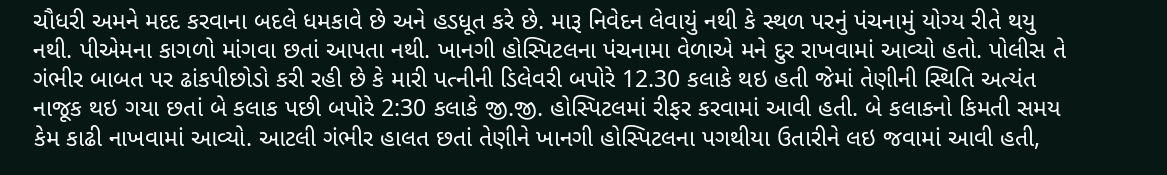ચૌધરી અમને મદદ કરવાના બદલે ધમકાવે છે અને હડધૂત કરે છે. મારૂ નિવેદન લેવાયું નથી કે સ્થળ પરનું પંચનામું યોગ્ય રીતે થયુ નથી. પીએમના કાગળો માંગવા છતાં આપતા નથી. ખાનગી હોસ્પિટલના પંચનામા વેળાએ મને દુર રાખવામાં આવ્યો હતો. પોલીસ તે ગંભીર બાબત પર ઢાંકપીછોડો કરી રહી છે કે મારી પત્નીની ડિલેવરી બપોરે 12.30 કલાકે થઇ હતી જેમાં તેણીની સ્થિતિ અત્યંત નાજૂક થઇ ગયા છતાં બે કલાક પછી બપોરે 2:30 કલાકે જી.જી. હોસ્પિટલમાં રીફર કરવામાં આવી હતી. બે કલાકનો કિમતી સમય કેમ કાઢી નાખવામાં આવ્યો. આટલી ગંભીર હાલત છતાં તેણીને ખાનગી હોસ્પિટલના પગથીયા ઉતારીને લઇ જવામાં આવી હતી,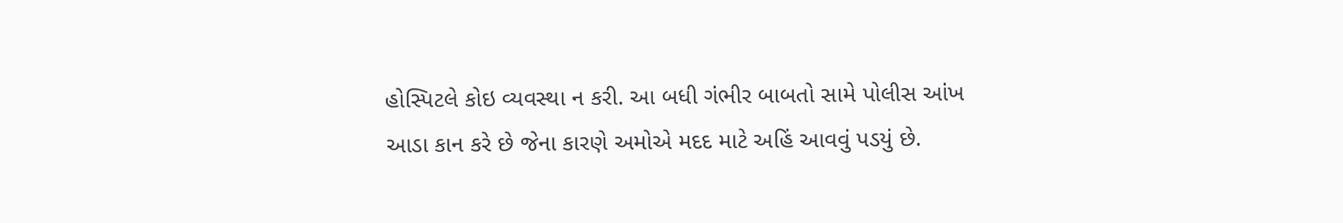હોસ્પિટલે કોઇ વ્યવસ્થા ન કરી. આ બધી ગંભીર બાબતો સામે પોલીસ આંખ આડા કાન કરે છે જેના કારણે અમોએ મદદ માટે અહિં આવવું પડયું છે.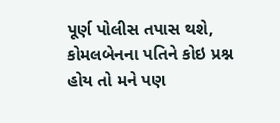પૂર્ણ પોલીસ તપાસ થશે, કોમલબેનના પતિને કોઇ પ્રશ્ન હોય તો મને પણ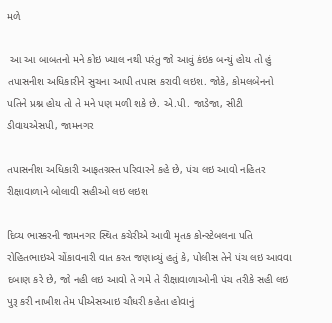મળે

 આ આ બાબતનો મને કોઇ ખ્યાલ નથી પરંતુ જો આવું કંઇક બન્યું હોય તો હું તપાસનીશ અધિકારીને સુચના આપી તપાસ કરાવી લઇશ. જોકે, કોમલબેનનો પતિને પ્રશ્ન હોય તો તે મને પણ મળી શકે છે. એ.પી. જાડેજા, સીટી ડીવાયએસપી, જામનગર

તપાસનીશ અધિકારી આફતગ્રસ્ત પરિવારને કહે છે, પંચ લઇ આવો નહિતર રીક્ષાવાળાને બોલાવી સહીઓ લઇ લઇશ

દિવ્ય ભાસ્કરની જામનગર સ્થિત કચેરીએ આવી મૃતક કોન્સ્ટેબલના પતિ રોહિતભાઇએ ચોંકાવનારી વાત કરત જણાવ્યું હતું કે, પોલીસ તેને પંચ લઇ આવવા દબાણ કરે છે, જો નહી લઇ આવો તે ગમે તે રીક્ષાવાળાઓની પંચ તરીકે સહી લઇ પુરૂ કરી નાખીશ તેમ પીએસઆઇ ચૌધરી કહેતા હોવાનું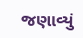જણાવ્યું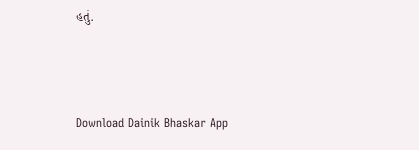હતું.



Download Dainik Bhaskar App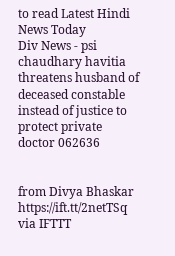to read Latest Hindi News Today
Div News - psi chaudhary havitia threatens husband of deceased constable instead of justice to protect private doctor 062636


from Divya Bhaskar https://ift.tt/2netTSq
via IFTTT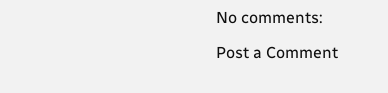No comments:

Post a Comment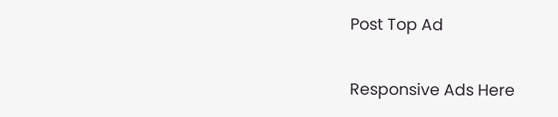Post Top Ad

Responsive Ads Here